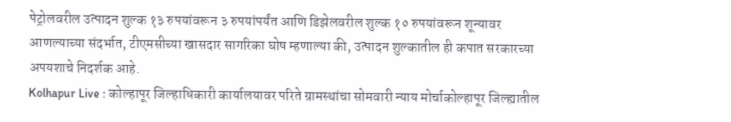पेट्रोलवरील उत्पादन शुल्क १३ रुपयांवरून ३ रुपयांपर्यंत आणि डिझेलवरील शुल्क १० रुपयांवरून शून्यावर आणल्याच्या संदर्भात, टीएमसीच्या खासदार सागरिका घोष म्हणाल्या की, उत्पादन शुल्कातील ही कपात सरकारच्या अपयशाचे निदर्शक आहे.
Kolhapur Live : कोल्हापूर जिल्हाधिकारी कार्यालयावर परिते ग्रामस्थांचा सोमवारी न्याय मोर्चाकोल्हापूर जिल्ह्यातील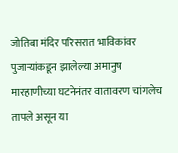जोतिबा मंदिर परिसरात भाविकांवर पुजाऱ्यांकडून झालेल्या अमानुष मारहाणीच्या घटनेनंतर वातावरण चांगलेच तापले असून या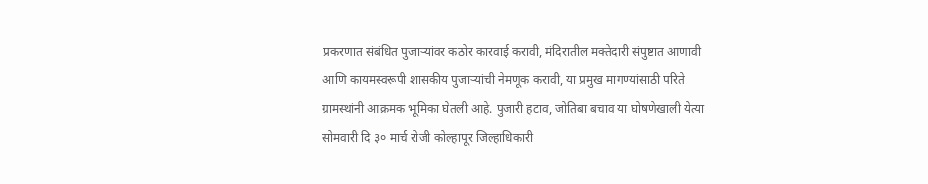प्रकरणात संबंधित पुजाऱ्यांवर कठोर कारवाई करावी, मंदिरातील मक्तेदारी संपुष्टात आणावी आणि कायमस्वरूपी शासकीय पुजाऱ्यांची नेमणूक करावी, या प्रमुख मागण्यांसाठी परिते ग्रामस्थांनी आक्रमक भूमिका घेतली आहे. पुजारी हटाव, जोतिबा बचाव या घोषणेखाली येत्या सोमवारी दि ३० मार्च रोजी कोल्हापूर जिल्हाधिकारी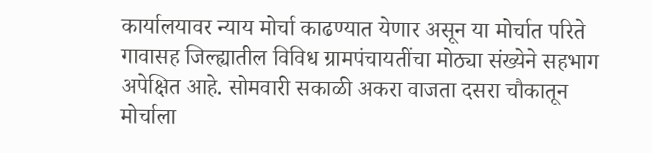कार्यालयावर न्याय मोर्चा काढण्यात येणार असून या मोर्चात परिते गावासह जिल्ह्यातील विविध ग्रामपंचायतींचा मोठ्या संख्येने सहभाग अपेक्षित आहे. सोमवारी सकाळी अकरा वाजता दसरा चौकातून मोर्चाला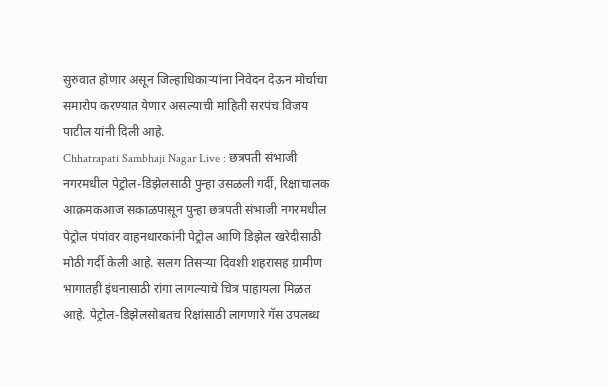सुरुवात होणार असून जिल्हाधिकाऱ्यांना निवेदन देऊन मोर्चाचा समारोप करण्यात येणार असल्याची माहिती सरपंच विजय पाटील यांनी दिली आहे.
Chhatrapati Sambhaji Nagar Live : छत्रपती संभाजी नगरमधील पेट्रोल-डिझेलसाठी पुन्हा उसळली गर्दी, रिक्षाचालक आक्रमकआज सकाळपासून पुन्हा छत्रपती संभाजी नगरमधील पेट्रोल पंपांवर वाहनधारकांनी पेट्रोल आणि डिझेल खरेदीसाठी मोठी गर्दी केली आहे. सलग तिसऱ्या दिवशी शहरासह ग्रामीण भागातही इंधनासाठी रांगा लागल्याचे चित्र पाहायला मिळत आहे. पेट्रोल-डिझेलसोबतच रिक्षांसाठी लागणारे गॅस उपलब्ध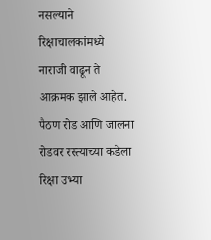नसल्याने रिक्षाचालकांमध्ये नाराजी वाढून ते आक्रमक झाले आहेत. पैठण रोड आणि जालना रोडवर रस्त्याच्या कडेला रिक्षा उभ्या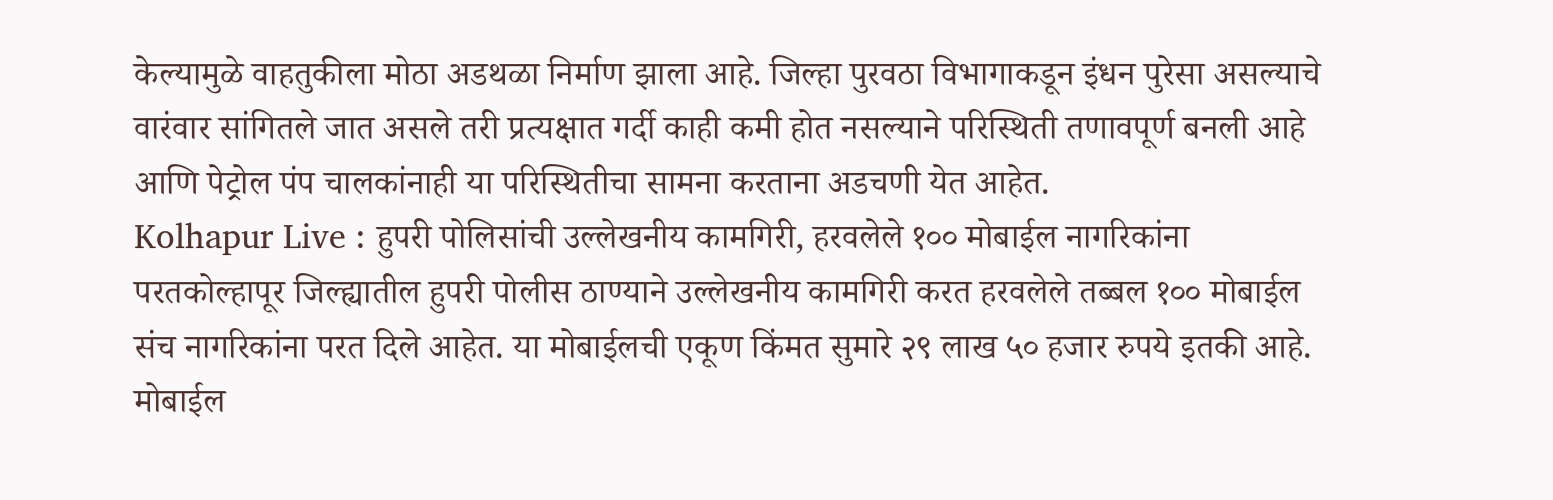केल्यामुळे वाहतुकीला मोठा अडथळा निर्माण झाला आहे. जिल्हा पुरवठा विभागाकडून इंधन पुरेसा असल्याचे वारंवार सांगितले जात असले तरी प्रत्यक्षात गर्दी काही कमी होत नसल्याने परिस्थिती तणावपूर्ण बनली आहे आणि पेट्रोल पंप चालकांनाही या परिस्थितीचा सामना करताना अडचणी येत आहेत.
Kolhapur Live : हुपरी पोलिसांची उल्लेखनीय कामगिरी, हरवलेले १०० मोबाईल नागरिकांना परतकोल्हापूर जिल्ह्यातील हुपरी पोलीस ठाण्याने उल्लेखनीय कामगिरी करत हरवलेले तब्बल १०० मोबाईल संच नागरिकांना परत दिले आहेत. या मोबाईलची एकूण किंमत सुमारे २९ लाख ५० हजार रुपये इतकी आहे. मोबाईल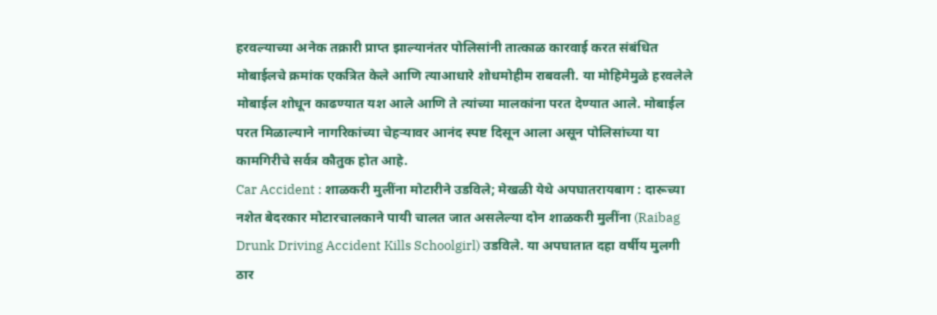हरवल्याच्या अनेक तक्रारी प्राप्त झाल्यानंतर पोलिसांनी तात्काळ कारवाई करत संबंधित मोबाईलचे क्रमांक एकत्रित केले आणि त्याआधारे शोधमोहीम राबवली. या मोहिमेमुळे हरवलेले मोबाईल शोधून काढण्यात यश आले आणि ते त्यांच्या मालकांना परत देण्यात आले. मोबाईल परत मिळाल्याने नागरिकांच्या चेहऱ्यावर आनंद स्पष्ट दिसून आला असून पोलिसांच्या या कामगिरीचे सर्वत्र कौतुक होत आहे.
Car Accident : शाळकरी मुलींना मोटारीने उडविले; मेखळी येथे अपघातरायबाग : दारूच्या नशेत बेदरकार मोटारचालकाने पायी चालत जात असलेल्या दोन शाळकरी मुलींना (Raibag Drunk Driving Accident Kills Schoolgirl) उडविले. या अपघातात दहा वर्षीय मुलगी ठार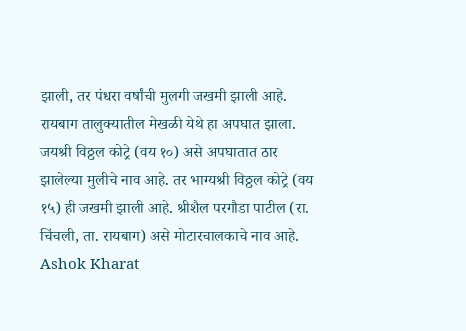झाली, तर पंधरा वर्षांची मुलगी जखमी झाली आहे. रायबाग तालुक्यातील मेखळी येथे हा अपघात झाला. जयश्री विठ्ठल कोट्रे (वय १०) असे अपघातात ठार झालेल्या मुलीचे नाव आहे. तर भाग्यश्री विठ्ठल कोट्रे (वय १५) ही जखमी झाली आहे. श्रीशैल परगौडा पाटील (रा. चिंचली, ता. रायबाग) असे मोटारचालकाचे नाव आहे.
Ashok Kharat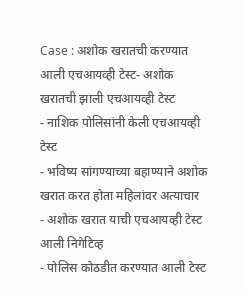Case : अशोक खरातची करण्यात आली एचआयव्ही टेस्ट- अशोक खरातची झाली एचआयव्ही टेस्ट
- नाशिक पोलिसांनी केली एचआयव्ही टेस्ट
- भविष्य सांगण्याच्या बहाण्याने अशोक खरात करत होता महिलांवर अत्याचार
- अशोक खरात याची एचआयव्ही टेस्ट आली निगेटिव्ह
- पोलिस कोठडीत करण्यात आली टेस्ट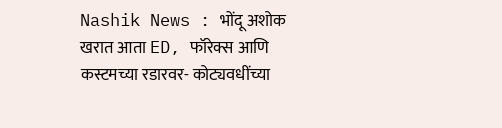Nashik News : भोंदू अशोक खरात आता ED, फॉरेक्स आणि कस्टमच्या रडारवर- कोट्यवधींच्या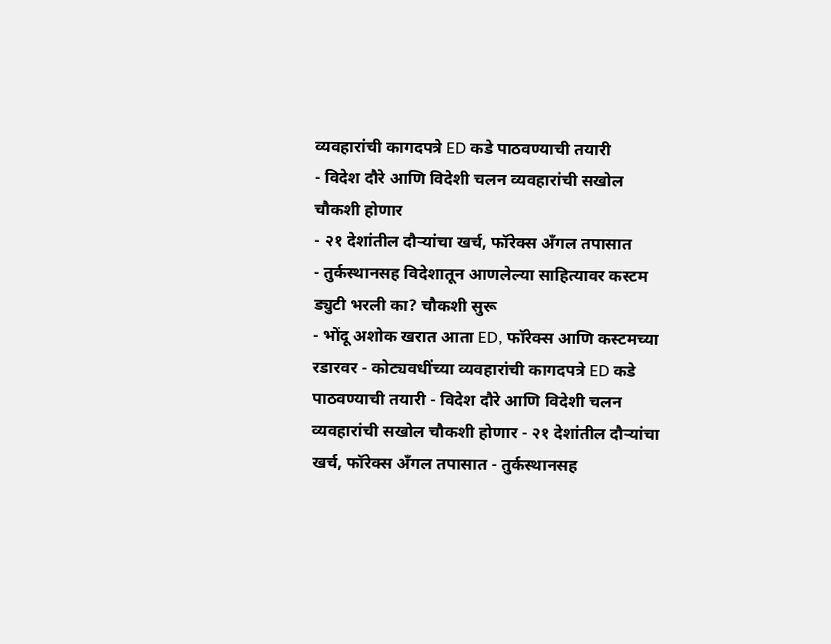व्यवहारांची कागदपत्रे ED कडे पाठवण्याची तयारी
- विदेश दौरे आणि विदेशी चलन व्यवहारांची सखोल चौकशी होणार
- २१ देशांतील दौऱ्यांचा खर्च, फॉरेक्स अँगल तपासात
- तुर्कस्थानसह विदेशातून आणलेल्या साहित्यावर कस्टम ड्युटी भरली का? चौकशी सुरू
- भोंदू अशोक खरात आता ED, फॉरेक्स आणि कस्टमच्या रडारवर - कोट्यवधींच्या व्यवहारांची कागदपत्रे ED कडे पाठवण्याची तयारी - विदेश दौरे आणि विदेशी चलन व्यवहारांची सखोल चौकशी होणार - २१ देशांतील दौऱ्यांचा खर्च, फॉरेक्स अँगल तपासात - तुर्कस्थानसह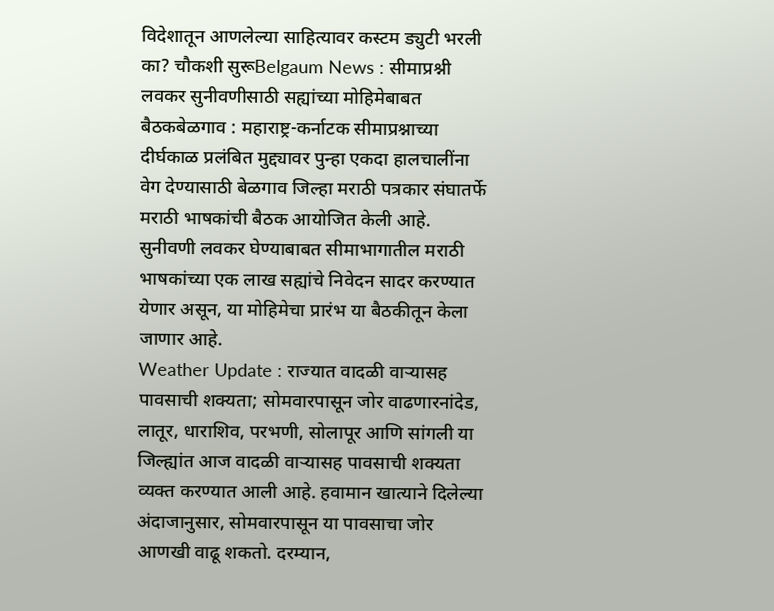विदेशातून आणलेल्या साहित्यावर कस्टम ड्युटी भरली का? चौकशी सुरूBelgaum News : सीमाप्रश्नी लवकर सुनीवणीसाठी सह्यांच्या मोहिमेबाबत बैठकबेळगाव : महाराष्ट्र-कर्नाटक सीमाप्रश्नाच्या दीर्घकाळ प्रलंबित मुद्द्यावर पुन्हा एकदा हालचालींना वेग देण्यासाठी बेळगाव जिल्हा मराठी पत्रकार संघातर्फे मराठी भाषकांची बैठक आयोजित केली आहे. सुनीवणी लवकर घेण्याबाबत सीमाभागातील मराठी भाषकांच्या एक लाख सह्यांचे निवेदन सादर करण्यात येणार असून, या मोहिमेचा प्रारंभ या बैठकीतून केला जाणार आहे.
Weather Update : राज्यात वादळी वाऱ्यासह पावसाची शक्यता; सोमवारपासून जोर वाढणारनांदेड, लातूर, धाराशिव, परभणी, सोलापूर आणि सांगली या जिल्ह्यांत आज वादळी वाऱ्यासह पावसाची शक्यता व्यक्त करण्यात आली आहे. हवामान खात्याने दिलेल्या अंदाजानुसार, सोमवारपासून या पावसाचा जोर आणखी वाढू शकतो. दरम्यान,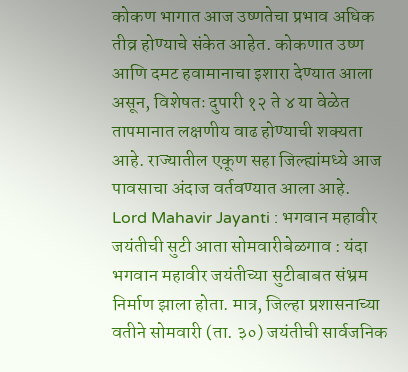कोकण भागात आज उष्णतेचा प्रभाव अधिक तीव्र होण्याचे संकेत आहेत. कोकणात उष्ण आणि दमट हवामानाचा इशारा देण्यात आला असून, विशेषतः दुपारी १२ ते ४ या वेळेत तापमानात लक्षणीय वाढ होण्याची शक्यता आहे. राज्यातील एकूण सहा जिल्ह्यांमध्ये आज पावसाचा अंदाज वर्तवण्यात आला आहे.
Lord Mahavir Jayanti : भगवान महावीर जयंतीची सुटी आता सोमवारीबेळगाव : यंदा भगवान महावीर जयंतीच्या सुटीबाबत संभ्रम निर्माण झाला होता. मात्र, जिल्हा प्रशासनाच्या वतीने सोमवारी (ता. ३०) जयंतीची सार्वजनिक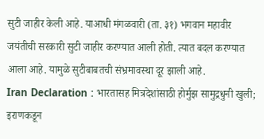सुटी जाहीर केली आहे. याआधी मंगळवारी (ता. ३१) भगवान महावीर जयंतीची सरकारी सुटी जाहीर करण्यात आली होती. त्यात बदल करण्यात आला आहे. यामुळे सुटीबाबतची संभ्रमावस्था दूर झाली आहे.
Iran Declaration : भारतासह मित्रदेशांसाठी होर्मुझ सामुद्रधुनी खुली; इराणकडून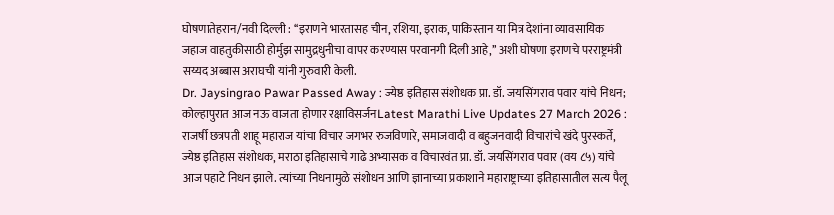घोषणातेहरान/नवी दिल्ली : ‘‘इराणने भारतासह चीन, रशिया, इराक, पाकिस्तान या मित्र देशांना व्यावसायिक जहाज वाहतुकीसाठी होर्मुझ सामुद्रधुनीचा वापर करण्यास परवानगी दिली आहे,’’ अशी घोषणा इराणचे परराष्ट्रमंत्री सय्यद अब्बास अराघची यांनी गुरुवारी केली.
Dr. Jaysingrao Pawar Passed Away : ज्येष्ठ इतिहास संशोधक प्रा. डॉ. जयसिंगराव पवार यांचे निधन; कोल्हापुरात आज नऊ वाजता होणार रक्षाविसर्जनLatest Marathi Live Updates 27 March 2026 : राजर्षी छत्रपती शाहू महाराज यांचा विचार जगभर रुजविणारे, समाजवादी व बहुजनवादी विचारांचे खंदे पुरस्कर्ते, ज्येष्ठ इतिहास संशोधक, मराठा इतिहासाचे गाढे अभ्यासक व विचारवंत प्रा. डॉ. जयसिंगराव पवार (वय ८५) यांचे आज पहाटे निधन झाले. त्यांच्या निधनामुळे संशोधन आणि ज्ञानाच्या प्रकाशाने महाराष्ट्राच्या इतिहासातील सत्य पैलू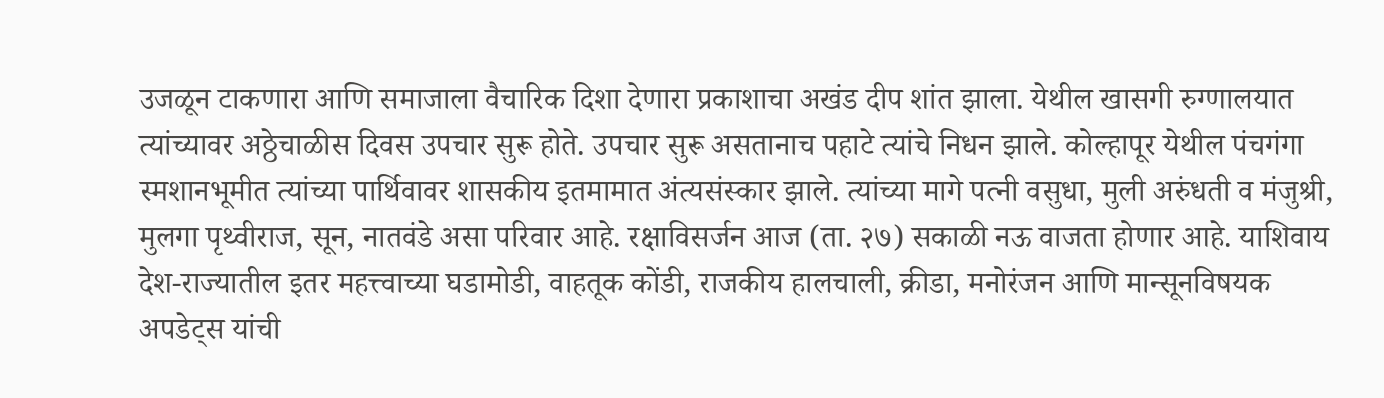उजळून टाकणारा आणि समाजाला वैचारिक दिशा देणारा प्रकाशाचा अखंड दीप शांत झाला. येथील खासगी रुग्णालयात त्यांच्यावर अठ्ठेचाळीस दिवस उपचार सुरू होते. उपचार सुरू असतानाच पहाटे त्यांचे निधन झाले. कोल्हापूर येथील पंचगंगा स्मशानभूमीत त्यांच्या पार्थिवावर शासकीय इतमामात अंत्यसंस्कार झाले. त्यांच्या मागे पत्नी वसुधा, मुली अरुंधती व मंजुश्री, मुलगा पृथ्वीराज, सून, नातवंडे असा परिवार आहे. रक्षाविसर्जन आज (ता. २७) सकाळी नऊ वाजता होणार आहे. याशिवाय देश-राज्यातील इतर महत्त्वाच्या घडामोडी, वाहतूक कोंडी, राजकीय हालचाली, क्रीडा, मनोरंजन आणि मान्सूनविषयक अपडेट्स यांची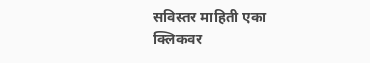सविस्तर माहिती एका क्लिकवर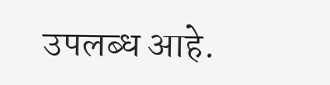उपलब्ध आहे.